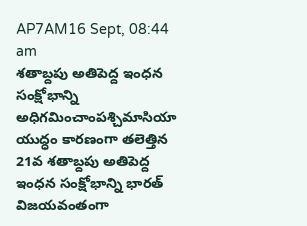AP7AM16 Sept, 08:44 am
శతాబ్దపు అతిపెద్ద ఇంధన సంక్షోభాన్ని అధిగమించాంపశ్చిమాసియా యుద్ధం కారణంగా తలెత్తిన 21వ శతాబ్దపు అతిపెద్ద ఇంధన సంక్షోభాన్ని భారత్ విజయవంతంగా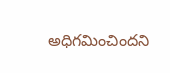అధిగమించిందని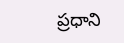ప్రధాని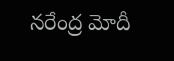నరేంద్ర మోదీ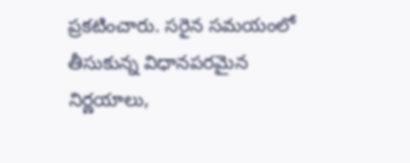ప్రకటించారు. సరైన సమయంలో తీసుకున్న విధానపరమైన నిర్ణయాలు,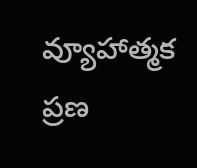వ్యూహాత్మక ప్రణ